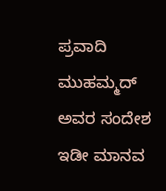ಪ್ರವಾದಿ ಮುಹಮ್ಮದ್ ಅವರ ಸಂದೇಶ ಇಡೀ ಮಾನವ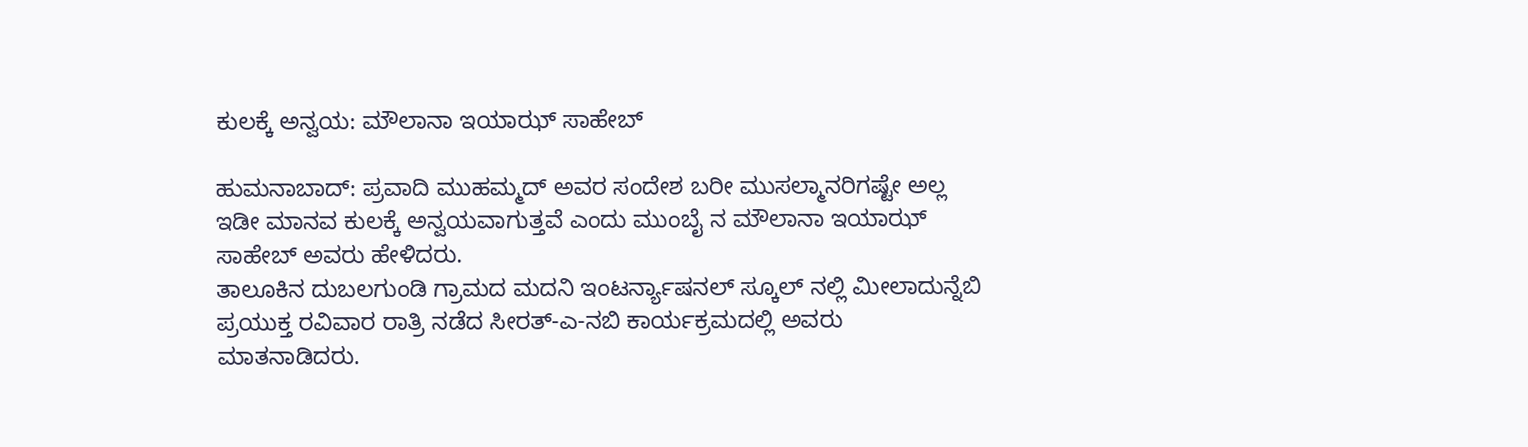ಕುಲಕ್ಕೆ ಅನ್ವಯ: ಮೌಲಾನಾ ಇಯಾಝ್ ಸಾಹೇಬ್

ಹುಮನಾಬಾದ್: ಪ್ರವಾದಿ ಮುಹಮ್ಮದ್ ಅವರ ಸಂದೇಶ ಬರೀ ಮುಸಲ್ಮಾನರಿಗಷ್ಟೇ ಅಲ್ಲ ಇಡೀ ಮಾನವ ಕುಲಕ್ಕೆ ಅನ್ವಯವಾಗುತ್ತವೆ ಎಂದು ಮುಂಬೈ ನ ಮೌಲಾನಾ ಇಯಾಝ್ ಸಾಹೇಬ್ ಅವರು ಹೇಳಿದರು.
ತಾಲೂಕಿನ ದುಬಲಗುಂಡಿ ಗ್ರಾಮದ ಮದನಿ ಇಂಟರ್ನ್ಯಾಷನಲ್ ಸ್ಕೂಲ್ ನಲ್ಲಿ ಮೀಲಾದುನ್ನೆಬಿ ಪ್ರಯುಕ್ತ ರವಿವಾರ ರಾತ್ರಿ ನಡೆದ ಸೀರತ್-ಎ-ನಬಿ ಕಾರ್ಯಕ್ರಮದಲ್ಲಿ ಅವರು ಮಾತನಾಡಿದರು.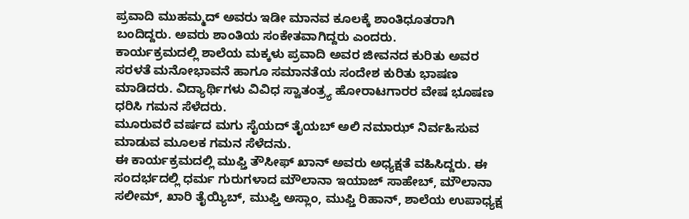ಪ್ರವಾದಿ ಮುಹಮ್ಮದ್ ಅವರು ಇಡೀ ಮಾನವ ಕೂಲಕ್ಕೆ ಶಾಂತಿಧೂತರಾಗಿ ಬಂದಿದ್ದರು. ಅವರು ಶಾಂತಿಯ ಸಂಕೇತವಾಗಿದ್ದರು ಎಂದರು.
ಕಾರ್ಯಕ್ರಮದಲ್ಲಿ ಶಾಲೆಯ ಮಕ್ಕಳು ಪ್ರವಾದಿ ಅವರ ಜೀವನದ ಕುರಿತು ಅವರ ಸರಳತೆ ಮನೋಭಾವನೆ ಹಾಗೂ ಸಮಾನತೆಯ ಸಂದೇಶ ಕುರಿತು ಭಾಷಣ ಮಾಡಿದರು. ವಿದ್ಯಾರ್ಥಿಗಳು ವಿವಿಧ ಸ್ವಾತಂತ್ರ್ಯ ಹೋರಾಟಗಾರರ ವೇಷ ಭೂಷಣ ಧರಿಸಿ ಗಮನ ಸೆಳೆದರು.
ಮೂರುವರೆ ವರ್ಷದ ಮಗು ಸೈಯದ್ ತೈಯಬ್ ಅಲಿ ನಮಾಝ್ ನಿರ್ವಹಿಸುವ ಮಾಡುವ ಮೂಲಕ ಗಮನ ಸೆಳೆದನು.
ಈ ಕಾರ್ಯಕ್ರಮದಲ್ಲಿ ಮುಫ್ತಿ ತೌಸೀಫ್ ಖಾನ್ ಅವರು ಅಧ್ಯಕ್ಷತೆ ವಹಿಸಿದ್ದರು. ಈ ಸಂದರ್ಭದಲ್ಲಿ ಧರ್ಮ ಗುರುಗಳಾದ ಮೌಲಾನಾ ಇಯಾಜ್ ಸಾಹೇಬ್, ಮೌಲಾನಾ ಸಲೀಮ್, ಖಾರಿ ತೈಯ್ಯಿಬ್, ಮುಫ್ತಿ ಅಸ್ಲಾಂ, ಮುಫ್ತಿ ರಿಹಾನ್, ಶಾಲೆಯ ಉಪಾಧ್ಯಕ್ಷ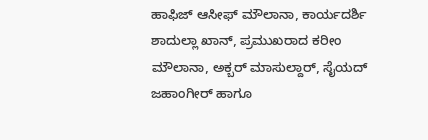ಹಾಫಿಜ್ ಆಸೀಫ್ ಮೌಲಾನಾ, ಕಾರ್ಯದರ್ಶಿ ಶಾದುಲ್ಲಾ ಖಾನ್, ಪ್ರಮುಖರಾದ ಕರೀಂ ಮೌಲಾನಾ, ಅಕ್ಬರ್ ಮಾಸುಲ್ದಾರ್, ಸೈಯದ್ ಜಹಾಂಗೀರ್ ಹಾಗೂ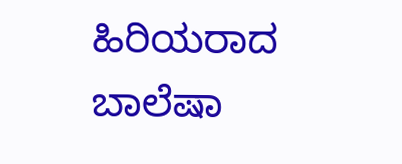ಹಿರಿಯರಾದ ಬಾಲೆಷಾ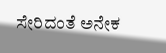ಸೇರಿದಂತೆ ಅನೇಕ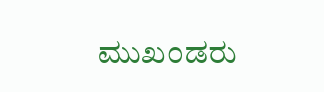ಮುಖಂಡರು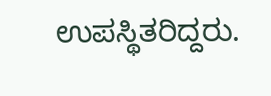ಉಪಸ್ಥಿತರಿದ್ದರು.